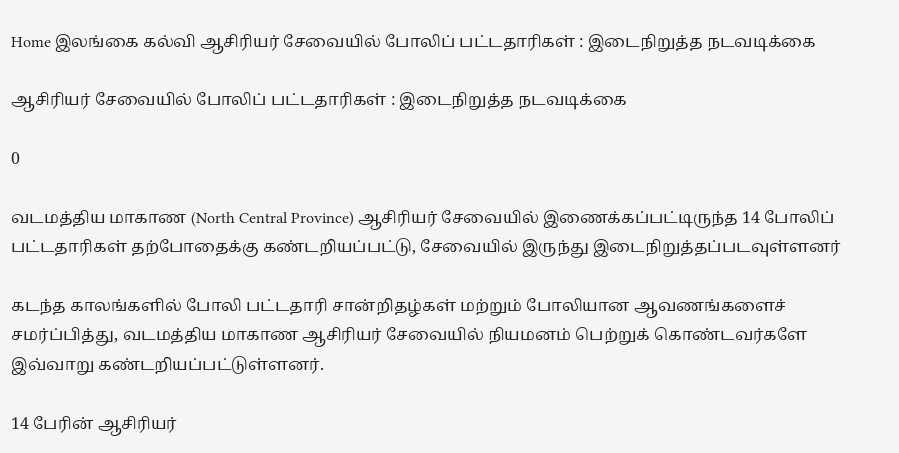Home இலங்கை கல்வி ஆசிரியர் சேவையில் போலிப் பட்டதாரிகள் : இடைநிறுத்த நடவடிக்கை

ஆசிரியர் சேவையில் போலிப் பட்டதாரிகள் : இடைநிறுத்த நடவடிக்கை

0

வடமத்திய மாகாண (North Central Province) ஆசிரியர் சேவையில் இணைக்கப்பட்டிருந்த 14 போலிப் பட்டதாரிகள் தற்போதைக்கு கண்டறியப்பட்டு, சேவையில் இருந்து இடைநிறுத்தப்படவுள்ளனர்

கடந்த காலங்களில் போலி பட்டதாரி சான்றிதழ்கள் மற்றும் போலியான ஆவணங்களைச் சமர்ப்பித்து, வடமத்திய மாகாண ஆசிரியர் சேவையில் நியமனம் பெற்றுக் கொண்டவர்களே இவ்வாறு கண்டறியப்பட்டுள்ளனர்.

14 பேரின் ஆசிரியர்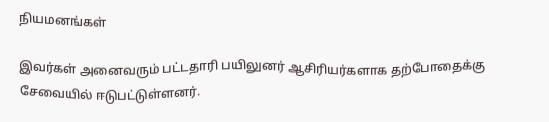நியமனங்கள்

இவர்கள் அனைவரும் பட்டதாரி பயிலுனர் ஆசிரியர்களாக தற்போதைக்கு சேவையில் ஈடுபட்டுள்ளனர்.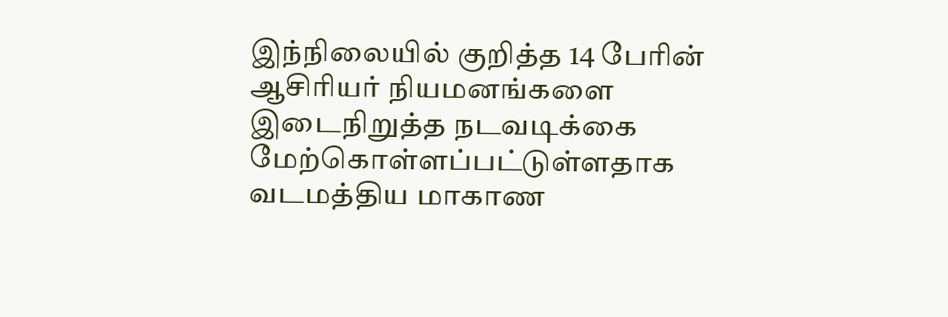இந்நிலையில் குறித்த 14 பேரின் ஆசிரியர் நியமனங்களை இடைநிறுத்த நடவடிக்கை மேற்கொள்ளப்பட்டுள்ளதாக வடமத்திய மாகாண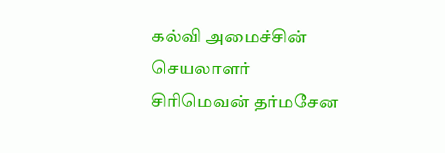கல்வி அமைச்சின் செயலாளர் சிரிமெவன் தர்மசேன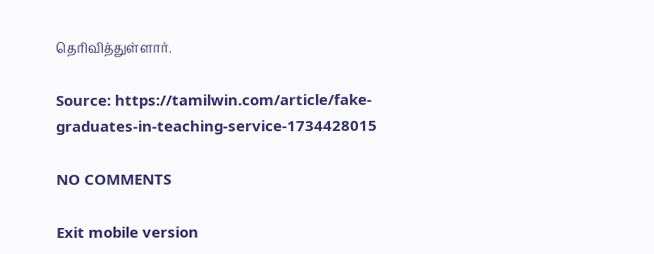தெரிவித்துள்ளார்.

Source: https://tamilwin.com/article/fake-graduates-in-teaching-service-1734428015

NO COMMENTS

Exit mobile version